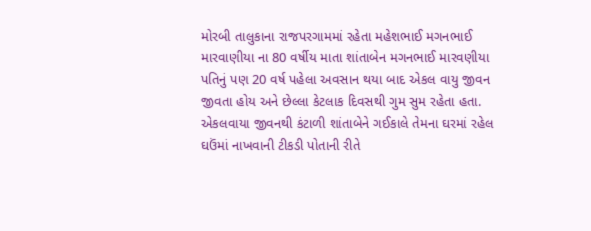મોરબી તાલુકાના રાજપરગામમાં રહેતા મહેશભાઈ મગનભાઈ મારવાણીયા ના 80 વર્ષીય માતા શાંતાબેન મગનભાઈ મારવણીયા પતિનું પણ 20 વર્ષ પહેલા અવસાન થયા બાદ એકલ વાયુ જીવન જીવતા હોય અને છેલ્લા કેટલાક દિવસથી ગુમ સુમ રહેતા હતા. એકલવાયા જીવનથી કંટાળી શાંતાબેને ગઈકાલે તેમના ઘરમાં રહેલ ઘઉંમાં નાખવાની ટીકડી પોતાની રીતે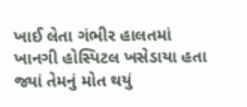ખાઈ લેતા ગંભીર હાલતમાં ખાનગી હોસ્પિટલ ખસેડાયા હતા જ્યાં તેમનું મોત થયું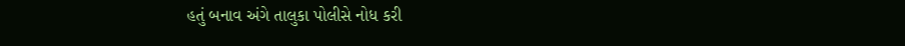હતું બનાવ અંગે તાલુકા પોલીસે નોધ કરી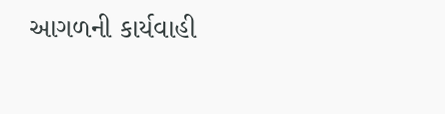આગળની કાર્યવાહી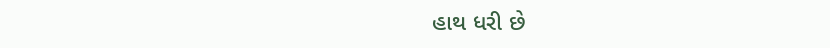હાથ ધરી છે